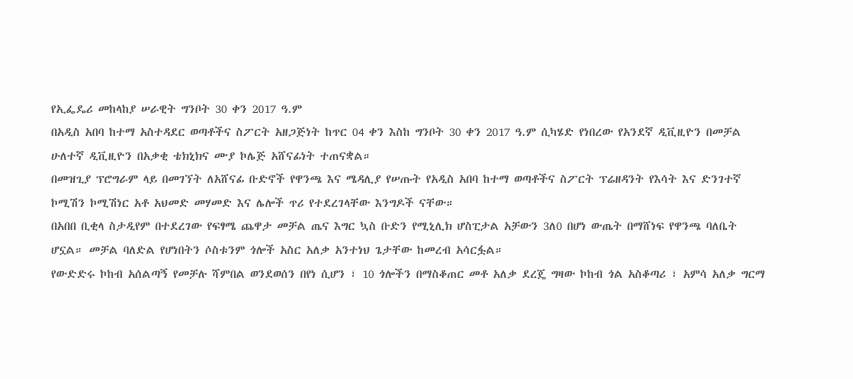የኢፌዴሪ መከላከያ ሠራዊት ግንቦት 30 ቀን 2017 ዓ.ም
በአዲስ አበባ ከተማ አስተዳደር ወጣቶችና ስፖርት አዘጋጅነት ከጥር 04 ቀን እስከ ግንቦት 30 ቀን 2017 ዓ.ም ሲካሄድ የነበረው የአንደኛ ዲቪዚዮን በመቻል ሁለተኛ ዲቪዚዮን በአቃቂ ቴክኒክና ሙያ ኮሌጅ አሸናፊነት ተጠናቋል።
በመዝጊያ ፕሮግራም ላይ በመገኘት ለአሸናፊ ቡድኖች የዋንጫ እና ሜዳሊያ የሠጡት የአዲስ አበባ ከተማ ወጣቶችና ስፖርት ፕሬዘዳንት የእሳት እና ድንገተኛ ኮሚሽን ኮሚሽነር አቶ አህመድ መሃመድ እና ሌሎች ጥሪ የተደረገላቸው እንግዶች ናቸው።
በአበበ ቢቂላ ስታዲየም በተደረገው የፍፃሜ ጨዋታ መቻል ጤና እግር ኳስ ቡድን የሚኒሊክ ሆስፒታል አቻውን 3ለ0 በሆነ ውጤት በማሸነፍ የዋንጫ ባለቤት ሆኗል። መቻል ባለድል የሆነበትን ሶስቱንም ጎሎች አስር አለቃ አንተነህ ጌታቸው ከመረብ አሳርፏል።
የውድድሩ ኮከብ አሰልጣኝ የመቻሉ ሻምበል ወንደወሰን በየነ ሲሆን ፣ 10 ጎሎችን በማስቆጠር መቶ አለቃ ደረጄ ግዛው ኮከብ ጎል አስቆጣሪ ፣ አምሳ አለቃ ግርማ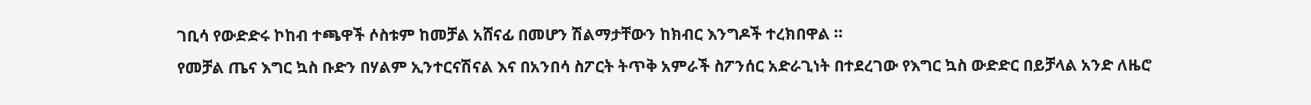ገቢሳ የውድድሩ ኮከብ ተጫዋች ሶስቱም ከመቻል አሸናፊ በመሆን ሽልማታቸውን ከክብር እንግዶች ተረክበዋል ።
የመቻል ጤና እግር ኳስ ቡድን በሃልም ኢንተርናሽናል እና በአንበሳ ስፖርት ትጥቅ አምራች ስፖንሰር አድራጊነት በተደረገው የእግር ኳስ ውድድር በይቻላል አንድ ለዜሮ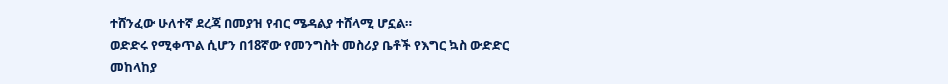ተሸንፈው ሁለተኛ ደረጃ በመያዝ የብር ሜዳልያ ተሸላሚ ሆኗል።
ወድድሩ የሚቀጥል ሲሆን በ18ኛው የመንግስት መስሪያ ቤቶች የእግር ኳስ ውድድር መከላከያ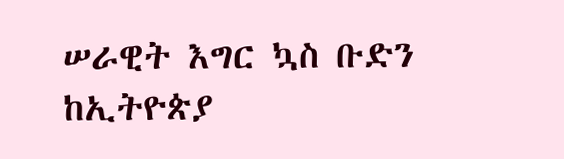ሠራዊት እግር ኳስ ቡድን ከኢትዮጵያ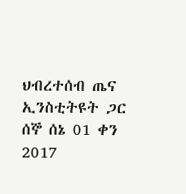ህብረተሰብ ጤና ኢንስቲትዩት ጋር ሰኞ ሰኔ 01 ቀን 2017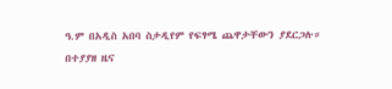ዓ.ም በአዲስ አበባ ስታዲየም የፍፃሜ ጨዋታቸውን ያደርጋሉ።
በተያያዘ ዜና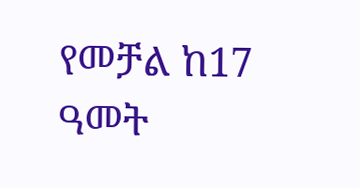የመቻል ከ17 ዓመት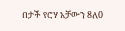በታች የሮሃ አቻውን 8ለ0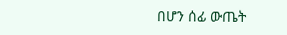በሆን ሰፊ ውጤት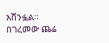አሸንፏል።
በገረመው ጨሬ